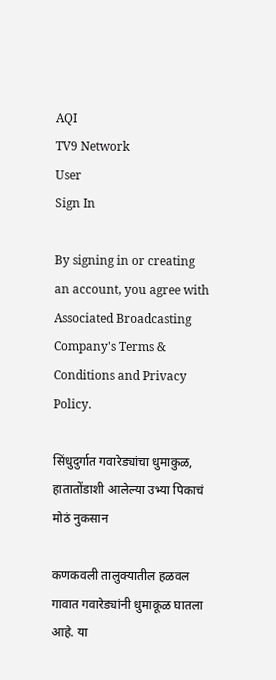AQI
TV9 Network
User
Sign In

By signing in or creating an account, you agree with Associated Broadcasting Company's Terms & Conditions and Privacy Policy.

सिंधुदुर्गात गवारेड्यांचा धुमाकुळ, हातातोंडाशी आलेल्या उभ्या पिकाचं मोठं नुकसान

कणकवली तालुक्यातील हळवल गावात गवारेड्यांनी धुमाकूळ घातला आहे. या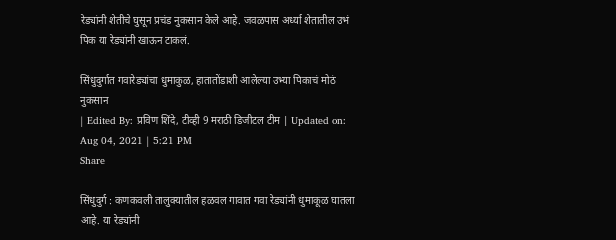रेड्यांनी शेतीचे घुसून प्रचंड नुकसान केले आहे. जवळपास अर्ध्या शेतातील उभं पिक या रेड्यांनी खाऊन टाकलं.

सिंधुदुर्गात गवारेड्यांचा धुमाकुळ, हातातोंडाशी आलेल्या उभ्या पिकाचं मोठं नुकसान
| Edited By: प्रविण शिंदे, टीव्ही 9 मराठी डिजीटल टीम | Updated on: Aug 04, 2021 | 5:21 PM
Share

सिंधुदुर्ग : कणकवली तालुक्यातील हळवल गावात गवा रेड्यांनी धुमाकूळ घातला आहे. या रेड्यांनी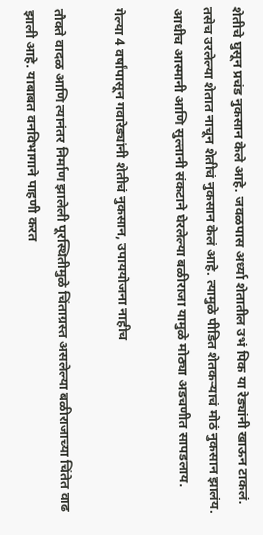शेतीचे घुसून प्रचंड नुकसान केले आहे. जवळपास अर्ध्या शेतातील उभं पिक या रेड्यांनी खाऊन टाकलं. तसेच उरलेल्या शेतात नाचून शेतीचं नुकसान केलं आहे. त्यामुळे पीडित शेतकऱ्याचं मोठं नुकसान झालंय. आधीच आस्मानी आणि सुल्तानी संकटाने घेरलेल्या बळीराजा यामुळे मोठ्या अडचणीत सापडलाय.

गेल्या 4 वर्षांपासून गवारेड्यांनी शेतीचं नुकसान, उपाययोजना नाहीच

तौक्ते वादळ आणि त्यानंतर निर्माण झालेली पूरस्थितीमुळे चिंताग्रस्त असलेल्या बळीराजाच्या चिंतेत वाढ झाली आहे. याबाबत वनविभागाने पाहणी करत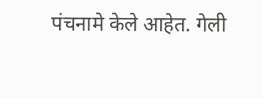पंचनामे केले आहेत. गेली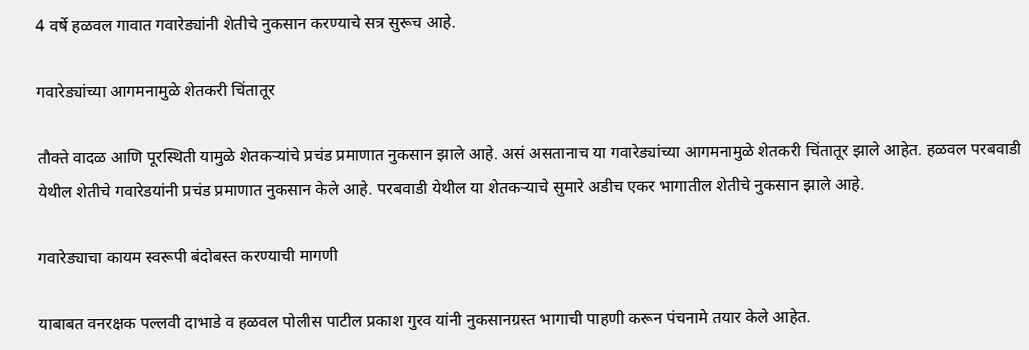4 वर्षे हळवल गावात गवारेड्यांनी शेतीचे नुकसान करण्याचे सत्र सुरूच आहे.

गवारेड्यांच्या आगमनामुळे शेतकरी चिंतातूर

तौक्ते वादळ आणि पूरस्थिती यामुळे शेतकऱ्यांचे प्रचंड प्रमाणात नुकसान झाले आहे. असं असतानाच या गवारेड्यांच्या आगमनामुळे शेतकरी चिंतातूर झाले आहेत. हळवल परबवाडी येथील शेतीचे गवारेडयांनी प्रचंड प्रमाणात नुकसान केले आहे. परबवाडी येथील या शेतकऱ्याचे सुमारे अडीच एकर भागातील शेतीचे नुकसान झाले आहे.

गवारेड्याचा कायम स्वरूपी बंदोबस्त करण्याची मागणी

याबाबत वनरक्षक पल्लवी दाभाडे व हळवल पोलीस पाटील प्रकाश गुरव यांनी नुकसानग्रस्त भागाची पाहणी करून पंचनामे तयार केले आहेत.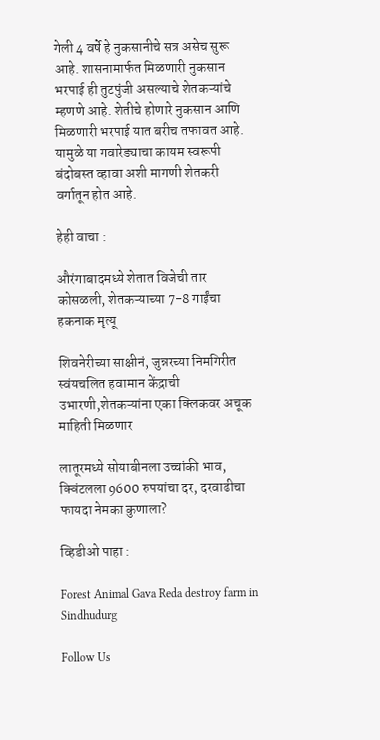गेली 4 वर्षे हे नुकसानीचे सत्र असेच सुरू आहे. शासनामार्फत मिळणारी नुकसान भरपाई ही तुटपुंजी असल्याचे शेतकऱ्यांचे म्हणणे आहे. शेतीचे होणारे नुकसान आणि मिळणारी भरपाई यात बरीच तफावत आहे. यामुळे या गवारेड्याचा कायम स्वरूपी बंदोबस्त व्हावा अशी मागणी शेतकरी वर्गातून होत आहे.

हेही वाचा :

औरंगाबादमध्ये शेतात विजेची तार कोसळली, शेतकऱ्याच्या 7-8 गाईंचा हकनाक मृत्यू

शिवनेरीच्या साक्षीनं, जुन्नरच्या निमगिरीत स्वंयचलित हवामान केंद्राची उभारणी,शेतकऱ्यांना एका क्लिकवर अचूक माहिती मिळणार

लातूरमध्ये सोयाबीनला उच्चांकी भाव, क्विंटलला 9600 रुपयांचा दर, दरवाढीचा फायदा नेमका कुणाला?

व्हिडीओ पाहा :

Forest Animal Gava Reda destroy farm in Sindhudurg

Follow Us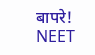बापरे! NEET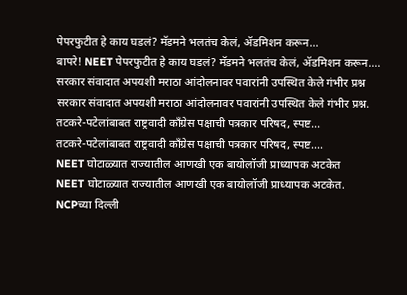पेपरफुटीत हे काय घडलं? मॅडमने भलतंच केलं, ॲडमिशन करून...
बापरे! NEET पेपरफुटीत हे काय घडलं? मॅडमने भलतंच केलं, ॲडमिशन करून....
सरकार संवादात अपयशी मराठा आंदोलनावर पवारांनी उपस्थित केले गंभीर प्रश्न
सरकार संवादात अपयशी मराठा आंदोलनावर पवारांनी उपस्थित केले गंभीर प्रश्न.
तटकरे-पटेलांबाबत राष्ट्रवादी कॉंग्रेस पक्षाची पत्रकार परिषद, स्पष्ट...
तटकरे-पटेलांबाबत राष्ट्रवादी कॉंग्रेस पक्षाची पत्रकार परिषद, स्पष्ट....
NEET घोटाळ्यात राज्यातील आणखी एक बायोलॉजी प्राध्यापक अटकेत
NEET घोटाळ्यात राज्यातील आणखी एक बायोलॉजी प्राध्यापक अटकेत.
NCPच्या दिल्ली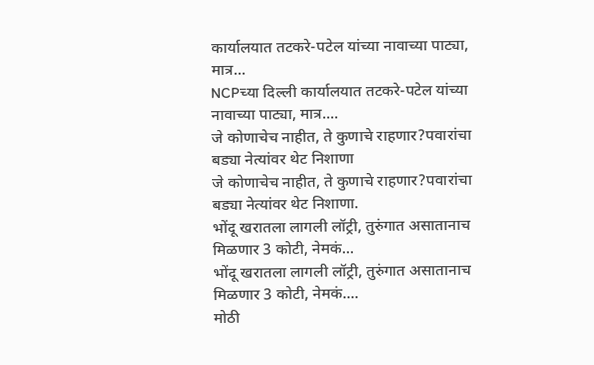कार्यालयात तटकरे-पटेल यांच्या नावाच्या पाट्या, मात्र...
NCPच्या दिल्ली कार्यालयात तटकरे-पटेल यांच्या नावाच्या पाट्या, मात्र....
जे कोणाचेच नाहीत, ते कुणाचे राहणार?पवारांचा बड्या नेत्यांवर थेट निशाणा
जे कोणाचेच नाहीत, ते कुणाचे राहणार?पवारांचा बड्या नेत्यांवर थेट निशाणा.
भोंदू खरातला लागली लॉट्री, तुरुंगात असातानाच मिळणार 3 कोटी, नेमकं...
भोंदू खरातला लागली लॉट्री, तुरुंगात असातानाच मिळणार 3 कोटी, नेमकं....
मोठी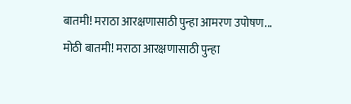बातमी! मराठा आरक्षणासाठी पुन्हा आमरण उपोषण...
मोठी बातमी! मराठा आरक्षणासाठी पुन्हा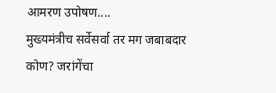आमरण उपोषण....
मुख्यमंत्रीच सर्वेसर्वा तर मग जबाबदार कोण? जरांगेंचा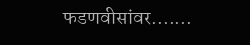फडणवीसांवर.......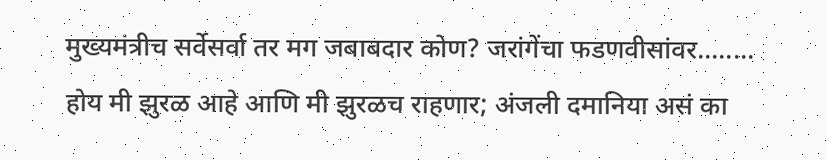मुख्यमंत्रीच सर्वेसर्वा तर मग जबाबदार कोण? जरांगेंचा फडणवीसांवर........
होय मी झुरळ आहे आणि मी झुरळच राहणार; अंजली दमानिया असं का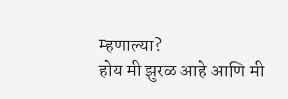म्हणाल्या?
होय मी झुरळ आहे आणि मी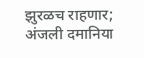झुरळच राहणार; अंजली दमानिया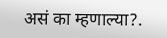असं का म्हणाल्या?.